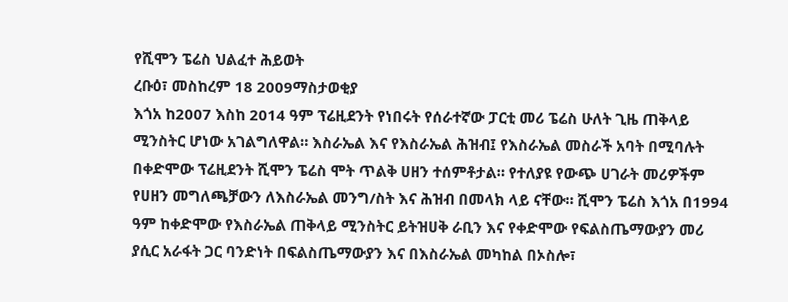የሺሞን ፔሬስ ህልፈተ ሕይወት
ረቡዕ፣ መስከረም 18 2009ማስታወቂያ
እጎአ ከ2007 እስከ 2014 ዓም ፕሬዚደንት የነበሩት የሰራተኛው ፓርቲ መሪ ፔሬስ ሁለት ጊዜ ጠቅላይ ሚንስትር ሆነው አገልግለዋል። እስራኤል እና የእስራኤል ሕዝብ፤ የእስራኤል መስራች አባት በሚባሉት በቀድሞው ፕሬዚደንት ሺሞን ፔሬስ ሞት ጥልቅ ሀዘን ተሰምቶታል። የተለያዩ የውጭ ሀገራት መሪዎችም የሀዘን መግለጫቻውን ለእስራኤል መንግ/ስት እና ሕዝብ በመላክ ላይ ናቸው። ሺሞን ፔሬስ እጎአ በ1994 ዓም ከቀድሞው የእስራኤል ጠቅላይ ሚንስትር ይትዝሀቅ ራቢን እና የቀድሞው የፍልስጤማውያን መሪ ያሲር አራፋት ጋር ባንድነት በፍልስጤማውያን እና በእስራኤል መካከል በኦስሎ፣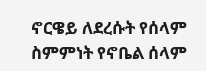ኖርዌይ ለደረሱት የሰላም ስምምነት የኖቤል ሰላም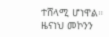ተሸላሚ ሆነዋል።
ዜናነህ መኮንን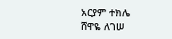አርያም ተክሌ
ሸዋዬ ለገሠ